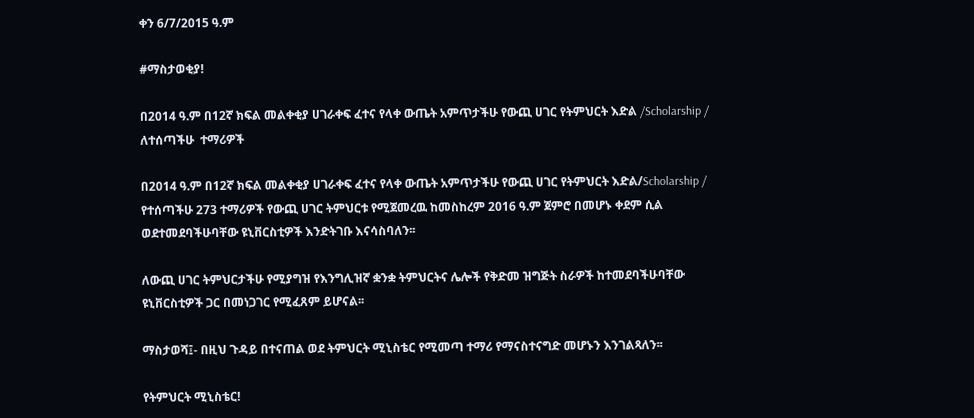ቀን 6/7/2015 ዓ.ም

#ማስታወቂያ!

በ2014 ዓ.ም በ12ኛ ክፍል መልቀቂያ ሀገራቀፍ ፈተና የላቀ ውጤት አምጥታችሁ የውጪ ሀገር የትምህርት እድል /Scholarship /  ለተሰጣችሁ  ተማሪዎች

በ2014 ዓ.ም በ12ኛ ክፍል መልቀቂያ ሀገራቀፍ ፈተና የላቀ ውጤት አምጥታችሁ የውጪ ሀገር የትምህርት እድል/Scholarship / የተሰጣችሁ 273 ተማሪዎች የውጪ ሀገር ትምህርቱ የሚጀመረዉ ከመስከረም 2016 ዓ.ም ጀምሮ በመሆኑ ቀደም ሲል ወደተመደባችሁባቸው ዩኒቨርስቲዎች እንድትገቡ እናሳስባለን፡፡

ለውጪ ሀገር ትምህርታችሁ የሚያግዝ የእንግሊዝኛ ቋንቋ ትምህርትና ሌሎች የቅድመ ዝግጅት ስራዎች ከተመደባችሁባቸው ዩኒቨርስቲዎች ጋር በመነጋገር የሚፈጸም ይሆናል፡፡

ማስታወሻ፤- በዚህ ጉዳይ በተናጠል ወደ ትምህርት ሚኒስቴር የሚመጣ ተማሪ የማናስተናግድ መሆኑን እንገልጻለን፡፡

የትምህርት ሚኒስቴር!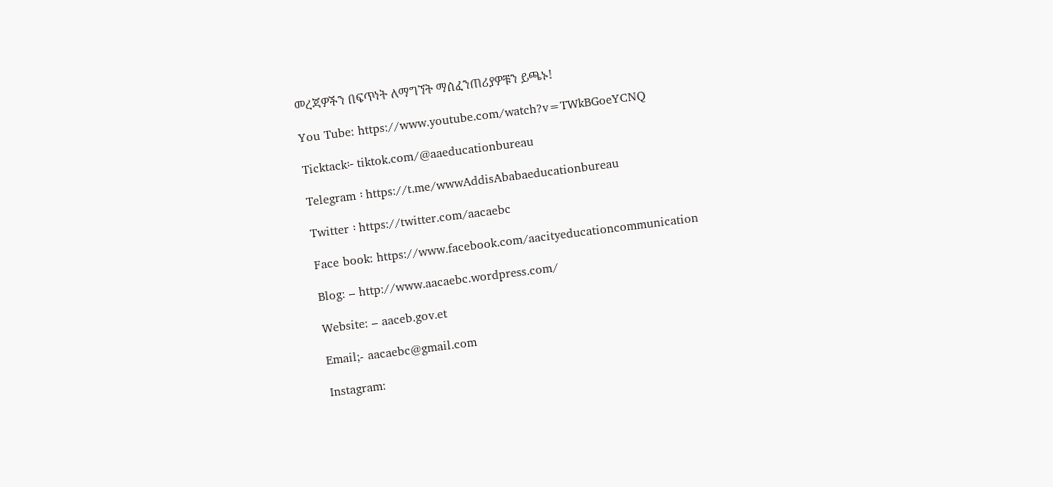መረጃዎችን በፍጥነት ለማግኘት ማሰፈንጠሪያዎቹን ይጫኑ!

You Tube: https://www.youtube.com/watch?v=TWkBGoeYCNQ

Ticktack፡- tiktok.com/@aaeducationbureau

Telegram ፡ https://t.me/wwwAddisAbabaeducationbureau

Twitter ፡ https://twitter.com/aacaebc

Face book: https://www.facebook.com/aacityeducationcommunication

Blog: – http://www.aacaebc.wordpress.com/

Website: – aaceb.gov.et

Email;- aacaebc@gmail.com

Instagram: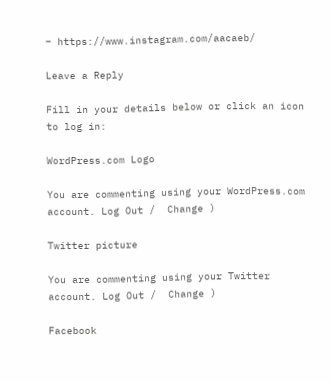– https://www.instagram.com/aacaeb/

Leave a Reply

Fill in your details below or click an icon to log in:

WordPress.com Logo

You are commenting using your WordPress.com account. Log Out /  Change )

Twitter picture

You are commenting using your Twitter account. Log Out /  Change )

Facebook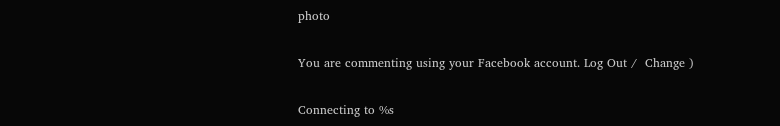photo

You are commenting using your Facebook account. Log Out /  Change )

Connecting to %s